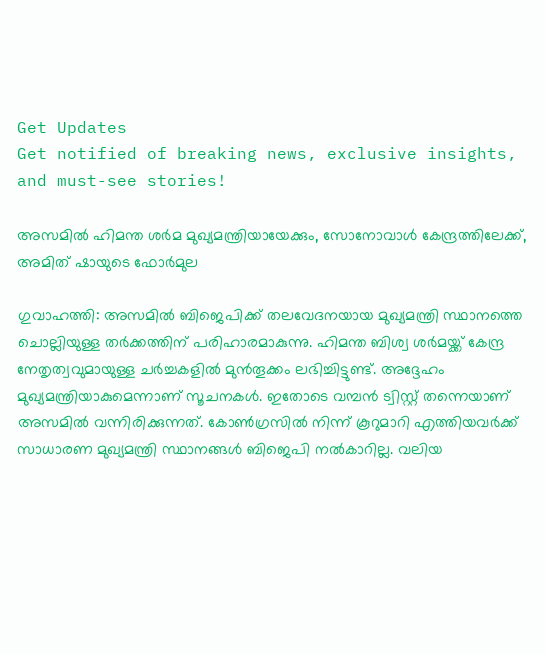Get Updates
Get notified of breaking news, exclusive insights, and must-see stories!

അസമില്‍ ഹിമന്ത ശര്‍മ മുഖ്യമന്ത്രിയായേക്കും, സോനോവാള്‍ കേന്ദ്രത്തിലേക്ക്, അമിത് ഷായുടെ ഫോര്‍മുല

ഗുവാഹത്തി: അസമില്‍ ബിജെപിക്ക് തലവേദനയായ മുഖ്യമന്ത്രി സ്ഥാനത്തെ ചൊല്ലിയുള്ള തര്‍ക്കത്തിന് പരിഹാരമാകുന്നു. ഹിമന്ത ബിശ്വ ശര്‍മയ്ക്ക് കേന്ദ്ര നേതൃത്വവുമായുള്ള ചര്‍ച്ചകളില്‍ മുന്‍തൂക്കം ലഭിച്ചിട്ടുണ്ട്. അദ്ദേഹം മുഖ്യമന്ത്രിയാകുമെന്നാണ് സൂചനകള്‍. ഇതോടെ വമ്പന്‍ ട്വിസ്റ്റ് തന്നെയാണ് അസമില്‍ വന്നിരിക്കുന്നത്. കോണ്‍ഗ്രസില്‍ നിന്ന് കൂറുമാറി എത്തിയവര്‍ക്ക് സാധാരണ മുഖ്യമന്ത്രി സ്ഥാനങ്ങള്‍ ബിജെപി നല്‍കാറില്ല. വലിയ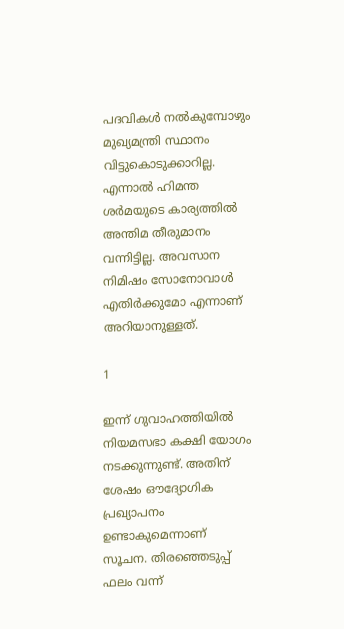പദവികള്‍ നല്‍കുമ്പോഴും മുഖ്യമന്ത്രി സ്ഥാനം വിട്ടുകൊടുക്കാറില്ല. എന്നാല്‍ ഹിമന്ത ശര്‍മയുടെ കാര്യത്തില്‍ അന്തിമ തീരുമാനം വന്നിട്ടില്ല. അവസാന നിമിഷം സോനോവാള്‍ എതിര്‍ക്കുമോ എന്നാണ് അറിയാനുള്ളത്.

1

ഇന്ന് ഗുവാഹത്തിയില്‍ നിയമസഭാ കക്ഷി യോഗം നടക്കുന്നുണ്ട്. അതിന് ശേഷം ഔദ്യോഗിക പ്രഖ്യാപനം ഉണ്ടാകുമെന്നാണ് സൂചന. തിരഞ്ഞെടുപ്പ് ഫലം വന്ന്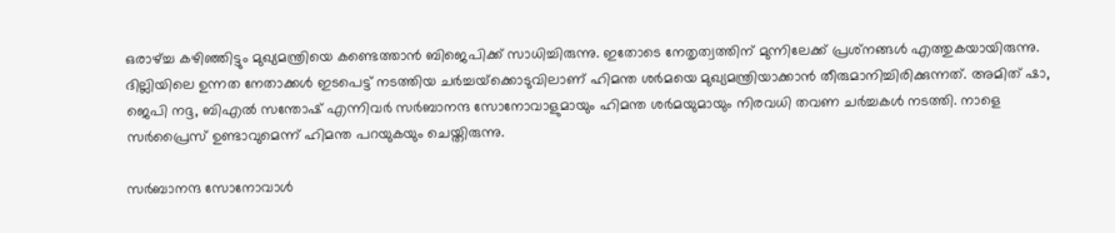ഒരാഴ്ച്ച കഴിഞ്ഞിട്ടും മുഖ്യമന്ത്രിയെ കണ്ടെത്താന്‍ ബിജെപിക്ക് സാധിച്ചിരുന്നു. ഇതോടെ നേതൃത്വത്തിന് മുന്നിലേക്ക് പ്രശ്‌നങ്ങള്‍ എത്തുകയായിരുന്നു. ദില്ലിയിലെ ഉന്നത നേതാക്കള്‍ ഇടപെട്ട് നടത്തിയ ചര്‍ച്ചയ്‌ക്കൊടുവിലാണ് ഹിമന്ത ശര്‍മയെ മുഖ്യമന്ത്രിയാക്കാന്‍ തീരുമാനിച്ചിരിക്കുന്നത്. അമിത് ഷാ, ജെപി നദ്ദ, ബിഎല്‍ സന്തോഷ് എന്നിവര്‍ സര്‍ബാനന്ദ സോനോവാളുമായും ഹിമന്ത ശര്‍മയുമായും നിരവധി തവണ ചര്‍ച്ചകള്‍ നടത്തി. നാളെ സര്‍പ്രൈസ് ഉണ്ടാവുമെന്ന് ഹിമന്ത പറയുകയും ചെയ്തിരുന്നു.

സര്‍ബാനന്ദ സോനോവാള്‍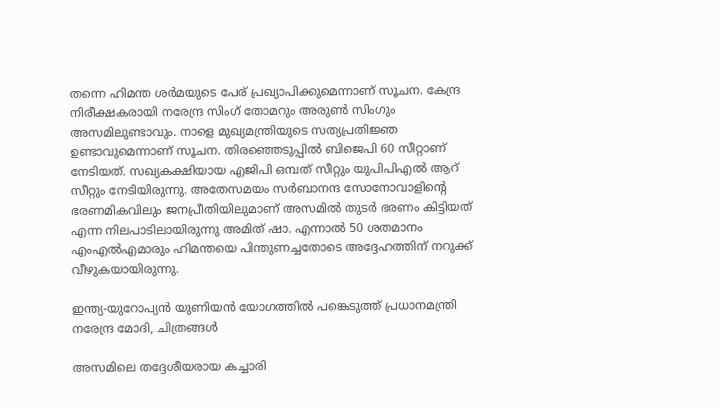തന്നെ ഹിമന്ത ശര്‍മയുടെ പേര് പ്രഖ്യാപിക്കുമെന്നാണ് സൂചന. കേന്ദ്ര നിരീക്ഷകരായി നരേന്ദ്ര സിംഗ് തോമറും അരുണ്‍ സിംഗും അസമിലുണ്ടാവും. നാളെ മുഖ്യമന്ത്രിയുടെ സത്യപ്രതിജ്ഞ ഉണ്ടാവുമെന്നാണ് സൂചന. തിരഞ്ഞെടുപ്പില്‍ ബിജെപി 60 സീറ്റാണ് നേടിയത്. സഖ്യകക്ഷിയായ എജിപി ഒമ്പത് സീറ്റും യുപിപിഎല്‍ ആറ് സീറ്റും നേടിയിരുന്നു. അതേസമയം സര്‍ബാനന്ദ സോനോവാളിന്റെ ഭരണമികവിലും ജനപ്രീതിയിലുമാണ് അസമില്‍ തുടര്‍ ഭരണം കിട്ടിയത് എന്ന നിലപാടിലായിരുന്നു അമിത് ഷാ. എന്നാല്‍ 50 ശതമാനം എംഎല്‍എമാരും ഹിമന്തയെ പിന്തുണച്ചതോടെ അദ്ദേഹത്തിന് നറുക്ക് വീഴുകയായിരുന്നു.

ഇന്ത്യ-യുറോപ്യന്‍ യുണിയന്‍ യോഗത്തില്‍ പങ്കെടുത്ത് പ്രധാനമന്ത്രി നരേന്ദ്ര മോദി, ചിത്രങ്ങള്‍

അസമിലെ തദ്ദേശീയരായ കച്ചാരി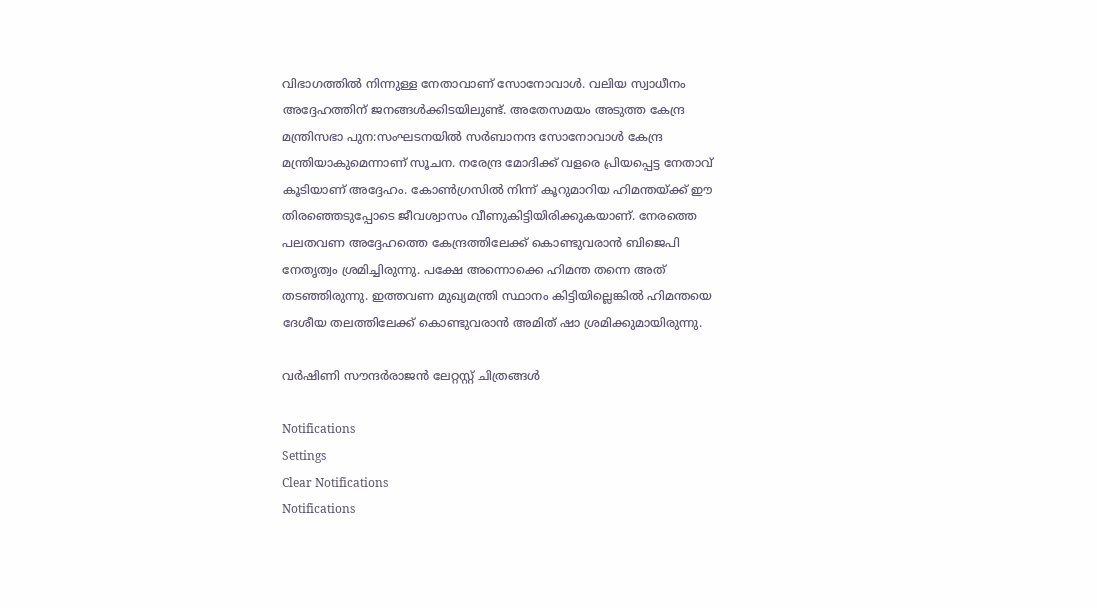വിഭാഗത്തില്‍ നിന്നുള്ള നേതാവാണ് സോനോവാള്‍. വലിയ സ്വാധീനം അദ്ദേഹത്തിന് ജനങ്ങള്‍ക്കിടയിലുണ്ട്. അതേസമയം അടുത്ത കേന്ദ്ര മന്ത്രിസഭാ പുന:സംഘടനയില്‍ സര്‍ബാനന്ദ സോനോവാള്‍ കേന്ദ്ര മന്ത്രിയാകുമെന്നാണ് സൂചന. നരേന്ദ്ര മോദിക്ക് വളരെ പ്രിയപ്പെട്ട നേതാവ് കൂടിയാണ് അദ്ദേഹം. കോണ്‍ഗ്രസില്‍ നിന്ന് കൂറുമാറിയ ഹിമന്തയ്ക്ക് ഈ തിരഞ്ഞെടുപ്പോടെ ജീവശ്വാസം വീണുകിട്ടിയിരിക്കുകയാണ്. നേരത്തെ പലതവണ അദ്ദേഹത്തെ കേന്ദ്രത്തിലേക്ക് കൊണ്ടുവരാന്‍ ബിജെപി നേതൃത്വം ശ്രമിച്ചിരുന്നു. പക്ഷേ അന്നൊക്കെ ഹിമന്ത തന്നെ അത് തടഞ്ഞിരുന്നു. ഇത്തവണ മുഖ്യമന്ത്രി സ്ഥാനം കിട്ടിയില്ലെങ്കില്‍ ഹിമന്തയെ ദേശീയ തലത്തിലേക്ക് കൊണ്ടുവരാന്‍ അമിത് ഷാ ശ്രമിക്കുമായിരുന്നു.

വർഷിണി സൗന്ദർരാജൻ ലേറ്റസ്റ്റ് ചിത്രങ്ങൾ

Notifications
Settings
Clear Notifications
Notifications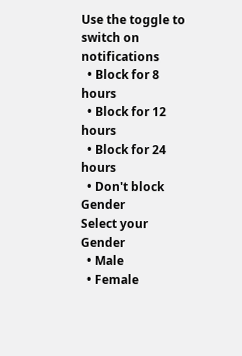Use the toggle to switch on notifications
  • Block for 8 hours
  • Block for 12 hours
  • Block for 24 hours
  • Don't block
Gender
Select your Gender
  • Male
  • Female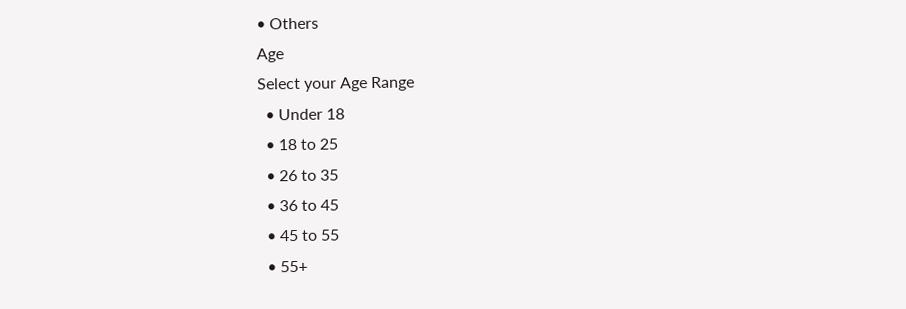• Others
Age
Select your Age Range
  • Under 18
  • 18 to 25
  • 26 to 35
  • 36 to 45
  • 45 to 55
  • 55+